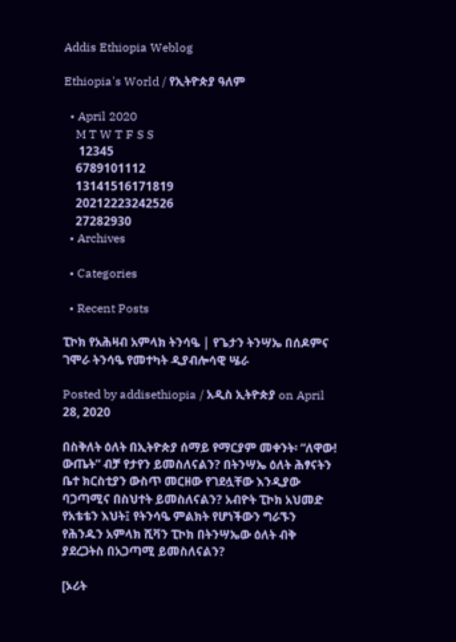Addis Ethiopia Weblog

Ethiopia's World / የኢትዮጵያ ዓለም

  • April 2020
    M T W T F S S
     12345
    6789101112
    13141516171819
    20212223242526
    27282930
  • Archives

  • Categories

  • Recent Posts

ፒኮክ የአሕዛብ አምላክ ትንሳዔ | የጌታን ትንሣኤ በሰዶምና ገሞራ ትንሳዔ የመተካት ዲያብሎሳዊ ሤራ

Posted by addisethiopia / አዲስ ኢትዮጵያ on April 28, 2020

በስቅለት ዕለት በኢትዮጵያ ሰማይ የማርያም መቀንት፡ “ለዋው! ውጤት” ብቻ የታየን ይመስለናልን? በትንሣኤ ዕለት ሕፃናትን ቤተ ክርስቲያን ውስጥ መርዘው የገደሏቸው እንዲያው ባጋጣሚና በስህተት ይመስለናልን? አብዮት ፒኮክ አህመድ የአቴቴን እህት፤ የትንሳዔ ምልክት የሆነችውን ግራኙን የሕንዱን አምላክ ሺቫን ፒኮክ በትንሣኤው ዕለት ብቅ ያደረጋትስ በአጋጣሚ ይመስለናልን?

[ኦሪት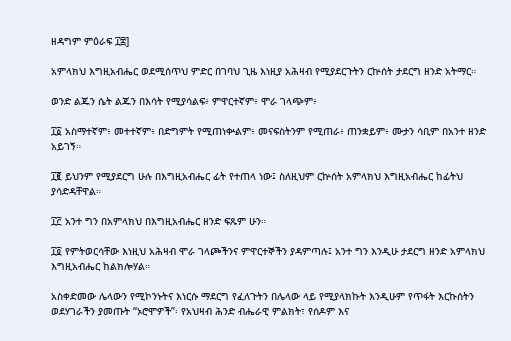ዘዳግም ምዕራፍ ፲፰]

አምላክህ እግዚአብሔር ወደሚሰጥህ ምድር በገባህ ጊዜ እነዚያ አሕዛብ የሚያደርጉትን ርኵሰት ታደርግ ዘንድ አትማር።

ወንድ ልጁን ሴት ልጁን በእሳት የሚያሳልፍ፥ ምዋርተኛም፥ ሞራ ገላጭም፥

፲፩ አስማተኛም፥ መተተኛም፥ በድግምት የሚጠነቍልም፥ መናፍስትንም የሚጠራ፥ ጠንቋይም፥ ሙታን ሳቢም በአንተ ዘንድ አይገኝ።

፲፪ ይህንም የሚያደርግ ሁሉ በእግዚአብሔር ፊት የተጠላ ነው፤ ስለዚህም ርኵሰት አምላክህ እግዚአብሔር ከፊትህ ያሳድዳቸዋል።

፲፫ አንተ ግን በአምላክህ በእግዚአብሔር ዘንድ ፍጹም ሁን።

፲፬ የምትወርሳቸው እነዚህ አሕዛብ ሞራ ገላጮችንና ምዋርተኞችን ያዳምጣሉ፤ አንተ ግን እንዲሁ ታደርግ ዘንድ አምላክህ እግዚአብሔር ከልክሎሃል።

አስቀድመው ሌላውን የሚኮንኑትና እነርሱ ማደርግ የፈለጉትን በሌላው ላይ የሚያላክኩት እንዲሁም የጥፋት እርኩሰትን ወደሃገራችን ያመጡት “ኦሮሞዎች”፡ የአህዛብ ሕንድ ብሔራዊ ምልክት፣ የሰዶም እና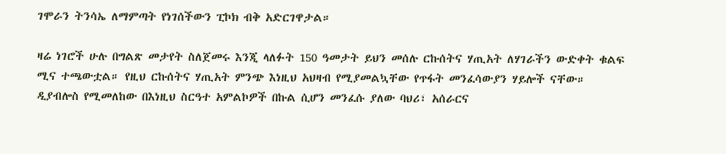ገሞራን ትንሳኤ ለማምጣት የነገሰችውን ፒኮክ ብቅ አድርገዋታል።

ዛሬ ነገሮች ሁሉ በግልጽ መታየት ስለጀመሩ እንጂ ላለፉት 150 ዓመታት ይህን መሰሉ ርኩሰትና ሃጢአት ለሃገራችን ውድቀት ቁልፍ ሚና ተጫውቷል። የዚህ ርኩሰትና ሃጢአት ምንጭ እነዚህ አህዛብ የሚያመልኳቸው የጥፋት መንፈሳውያን ሃይሎች ናቸው። ዲያብሎስ የሚመለከው በእነዚህ ስርዓተ አምልኮዎች በኩል ሲሆን መንፈሱ ያለው ባህሪ፣ አሰራርና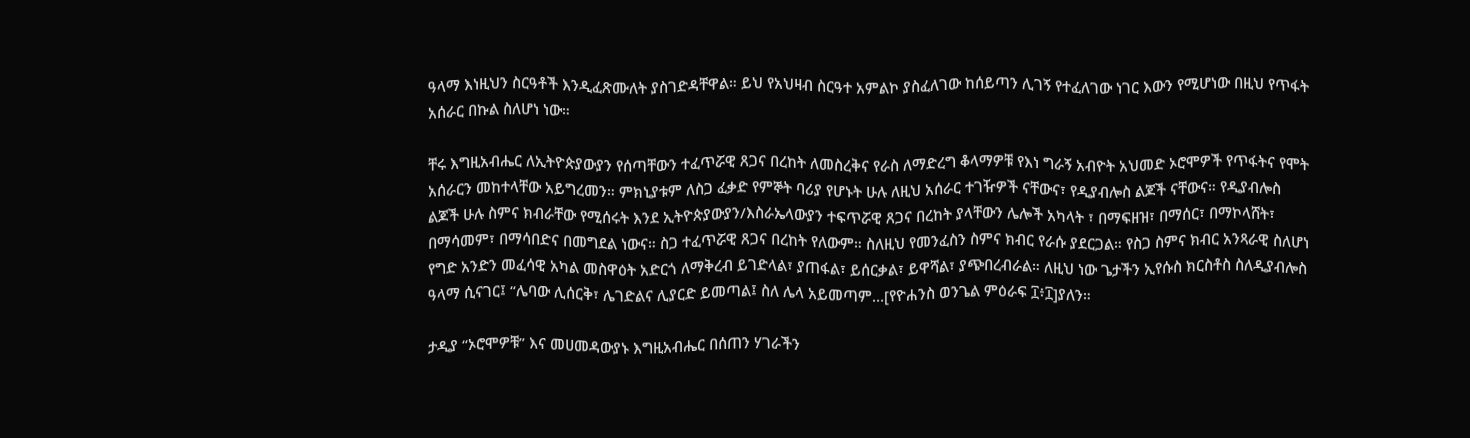ዓላማ እነዚህን ስርዓቶች እንዲፈጽሙለት ያስገድዳቸዋል። ይህ የአህዛብ ስርዓተ አምልኮ ያስፈለገው ከሰይጣን ሊገኝ የተፈለገው ነገር እውን የሚሆነው በዚህ የጥፋት አሰራር በኩል ስለሆነ ነው።

ቸሩ እግዚአብሔር ለኢትዮጵያውያን የሰጣቸውን ተፈጥሯዊ ጸጋና በረከት ለመስረቅና የራስ ለማድረግ ቆላማዎቹ የእነ ግራኝ አብዮት አህመድ ኦሮሞዎች የጥፋትና የሞት አሰራርን መከተላቸው አይግረመን። ምክኒያቱም ለስጋ ፈቃድ የምኞት ባሪያ የሆኑት ሁሉ ለዚህ አሰራር ተገዥዎች ናቸውና፣ የዲያብሎስ ልጆች ናቸውና። የዲያብሎስ ልጆች ሁሉ ስምና ክብራቸው የሚሰሩት እንደ ኢትዮጵያውያን/እስራኤላውያን ተፍጥሯዊ ጸጋና በረከት ያላቸውን ሌሎች አካላት ፣ በማፍዘዝ፣ በማሰር፣ በማኮላሸት፣ በማሳመም፣ በማሳበድና በመግደል ነውና። ስጋ ተፈጥሯዊ ጸጋና በረከት የለውም። ስለዚህ የመንፈስን ስምና ክብር የራሱ ያደርጋል። የስጋ ስምና ክብር አንጻራዊ ስለሆነ የግድ አንድን መፈሳዊ አካል መስዋዕት አድርጎ ለማቅረብ ይገድላል፣ ያጠፋል፣ ይሰርቃል፣ ይዋሻል፣ ያጭበረብራል። ለዚህ ነው ጌታችን ኢየሱስ ክርስቶስ ስለዲያብሎስ ዓላማ ሲናገር፤ “ሌባው ሊሰርቅ፣ ሌገድልና ሊያርድ ይመጣል፤ ስለ ሌላ አይመጣም…[የዮሐንስ ወንጌል ምዕራፍ ፲፥፲]ያለን።

ታዲያ “ኦሮሞዎቹ” እና መሀመዳውያኑ እግዚአብሔር በሰጠን ሃገራችን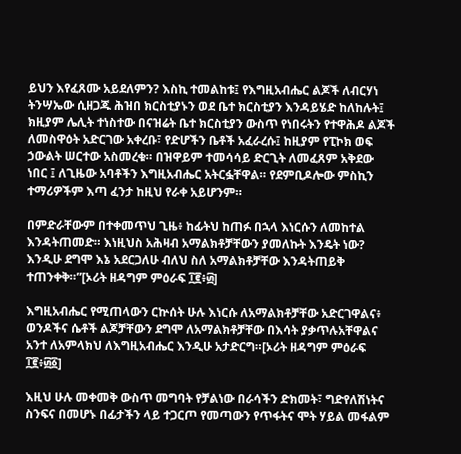ይህን እየፈጸሙ አይደለምን? እስኪ ተመልከቱ፤ የእግዚአብሔር ልጆች ለብርሃነ ትንሣኤው ሲዘጋጁ ሕዝበ ክርስቲያኑን ወደ ቤተ ክርስቲያን እንዳይሄድ ከለከሉት፤ ክዚያም ሌሊት ተነስተው በናዝሬት ቤተ ክርስቲያን ውስጥ የነበሩትን የተዋሕዶ ልጆች ለመስዋዕት አድርገው አቀረቡ፣ የድሆችን ቤቶች አፈራረሱ፤ ከዚያም የፒኮክ ወፍ ኃውልት ሠርተው አስመረቁ። በዝዋይም ተመሳሳይ ድርጊት ለመፈጸም አቅደው ነበር ፤ ለጊዜው አባቶችን እግዚአብሔር አትርፏቸዋል። የደምቢዶሎው ምስኪን ተማሪዎችም እጣ ፈንታ ከዚህ የራቀ አይሆንም።

በምድራቸውም በተቀመጥህ ጊዜ፥ ከፊትህ ከጠፉ በኋላ እነርሱን ለመከተል እንዳትጠመድ። እነዚህስ አሕዛብ አማልክቶቻቸውን ያመለኩት እንዴት ነው? እንዲሁ ደግሞ እኔ አደርጋለሁ ብለህ ስለ አማልክቶቻቸው እንዳትጠይቅ ተጠንቀቅ።”[ኦሪት ዘዳግም ምዕራፍ ፲፪፥፴]

እግዚአብሔር የሚጠላውን ርኵሰት ሁሉ እነርሱ ለአማልክቶቻቸው አድርገዋልና፥ ወንዶችና ሴቶች ልጆቻቸውን ደግሞ ለአማልክቶቻቸው በእሳት ያቃጥሉአቸዋልና አንተ ለአምላክህ ለእግዚአብሔር እንዲሁ አታድርግ።[ኦሪት ዘዳግም ምዕራፍ ፲፪፥፴፩]

እዚህ ሁሉ መቀመቅ ውስጥ መግባት የቻልነው በራሳችን ድክመት፣ ግድየለሽነትና ስንፍና በመሆኑ በፊታችን ላይ ተጋርጦ የመጣውን የጥፋትና ሞት ሃይል መፋልም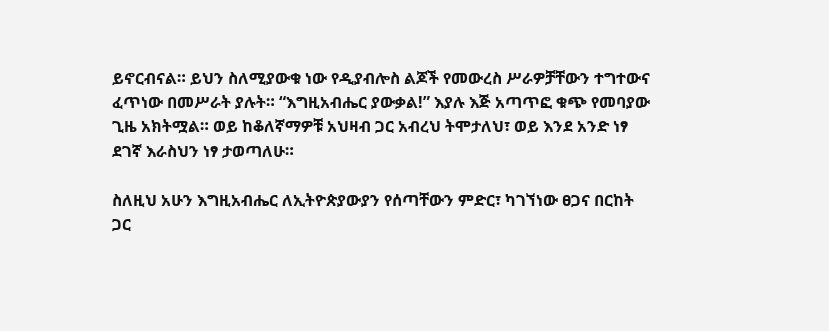ይኖርብናል። ይህን ስለሚያውቁ ነው የዲያብሎስ ልጆች የመውረስ ሥራዎቻቸውን ተግተውና ፈጥነው በመሥራት ያሉት። “እግዚአብሔር ያውቃል!” እያሉ እጅ አጣጥፎ ቁጭ የመባያው ጊዜ አክትሟል። ወይ ከቆለኛማዎቹ አህዛብ ጋር አብረህ ትሞታለህ፣ ወይ እንደ አንድ ነፃ ደገኛ እራስህን ነፃ ታወጣለሁ።

ስለዚህ አሁን እግዚአብሔር ለኢትዮጵያውያን የሰጣቸውን ምድር፣ ካገኘነው ፀጋና በርከት ጋር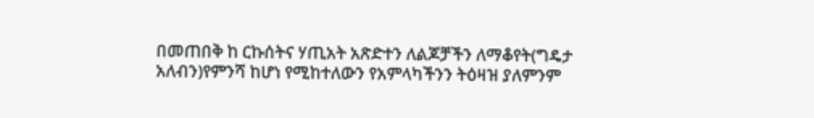በመጠበቅ ከ ርኩሰትና ሃጢአት አጽድተን ለልጆቻችን ለማቆየት(ግዴታ አለብን)የምንሻ ከሆነ የሚከተለውን የአምላካችንን ትዕዛዝ ያለምንም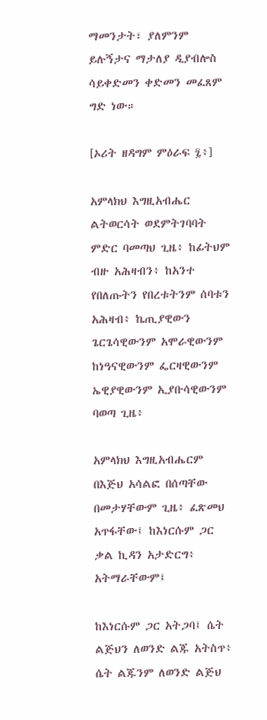ማመንታት፣ ያለምንም ይሉኝታና ማታለያ ዲያብሎስ ሳይቀድመን ቀድመን መፈጸም ግድ ነው።

[ኦሪት ዘዳግም ምዕራፍ ፯፥]

አምላክህ እግዚአብሔር ልትወርሳት ወደምትገባባት ምድር ባመጣህ ጊዜ፥ ከፊትህም ብዙ አሕዛብን፥ ከአንተ የበለጡትን የበረቱትንም ሰባቱን አሕዛብ፥ ኬጢያዊውን ጌርጌሳዊውንም አሞራዊውንም ከነዓናዊውንም ፌርዛዊውንም ኤዊያዊውንም ኢያቡሳዊውንም ባወጣ ጊዜ፥

አምላክህ እግዚአብሔርም በእጅህ አሳልፎ በሰጣቸው በመታሃቸውም ጊዜ፥ ፈጽመህ አጥፋቸው፤ ከእነርሱም ጋር ቃል ኪዳን አታድርግ፥ አትማራቸውም፤

ከእነርሱም ጋር አትጋባ፤ ሴት ልጅህን ለወንድ ልጁ አትስጥ፥ ሴት ልጁንም ለወንድ ልጅህ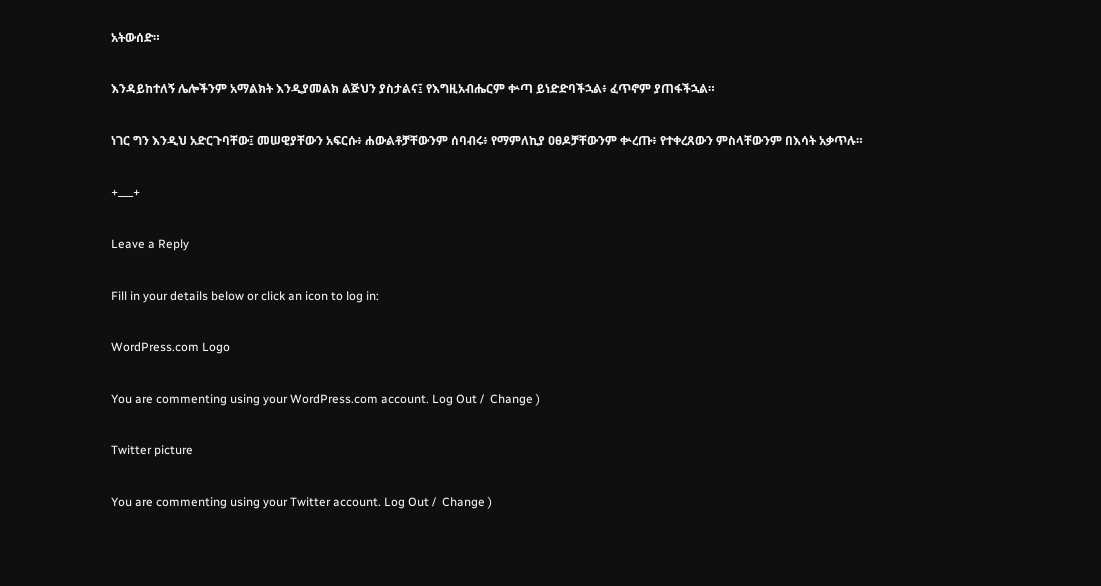አትውሰድ።

እንዳይከተለኝ ሌሎችንም አማልክት እንዲያመልክ ልጅህን ያስታልና፤ የእግዚአብሔርም ቍጣ ይነድድባችኋል፥ ፈጥኖም ያጠፋችኋል።

ነገር ግን እንዲህ አድርጉባቸው፤ መሠዊያቸውን አፍርሱ፥ ሐውልቶቻቸውንም ሰባብሩ፥ የማምለኪያ ዐፀዶቻቸውንም ቍረጡ፥ የተቀረጸውን ምስላቸውንም በእሳት አቃጥሉ።

+___+

Leave a Reply

Fill in your details below or click an icon to log in:

WordPress.com Logo

You are commenting using your WordPress.com account. Log Out /  Change )

Twitter picture

You are commenting using your Twitter account. Log Out /  Change )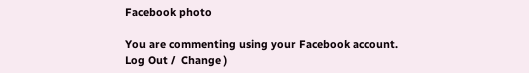Facebook photo

You are commenting using your Facebook account. Log Out /  Change )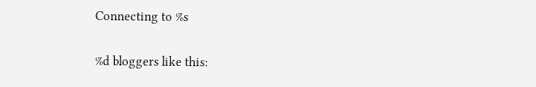Connecting to %s


%d bloggers like this: